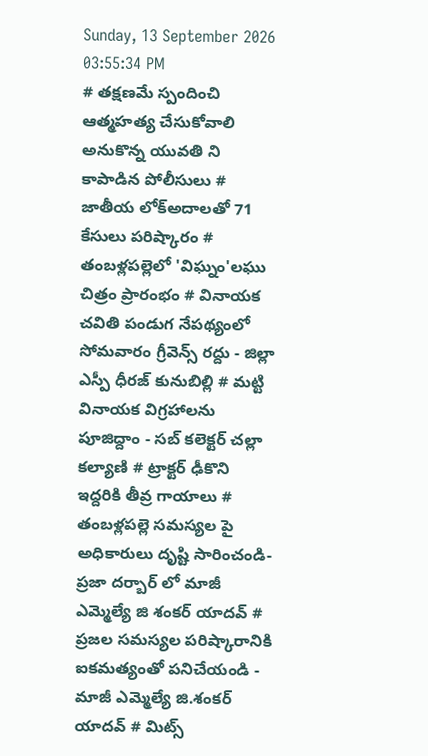Sunday, 13 September 2026 03:55:34 PM
# తక్షణమే స్పందించి ఆత్మహత్య చేసుకోవాలి అనుకొన్న యువతి ని కాపాడిన పోలీసులు # జాతీయ లోక్అదాలతో 71 కేసులు పరిష్కారం # తంబళ్లపల్లెలో 'విఘ్నం'లఘు చిత్రం ప్రారంభం # వినాయక చవితి పండుగ నేపథ్యంలో సోమవారం గ్రీవెన్స్ రద్దు - జిల్లా ఎస్పీ ధీరజ్ కునుబిల్లి # మట్టి వినాయక విగ్రహాలను పూజిద్దాం - సబ్ కలెక్టర్ చల్లా కల్యాణి # ట్రాక్టర్ ఢీకొని ఇద్దరికి తీవ్ర గాయాలు # తంబళ్లపల్లె సమస్యల పై అధికారులు దృష్టి సారించండి-ప్రజా దర్బార్ లో మాజీ ఎమ్మెల్యే జి శంకర్ యాదవ్ # ప్రజల సమస్యల పరిష్కారానికి ఐకమత్యంతో పనిచేయండి - మాజీ ఎమ్మెల్యే జి.శంకర్ యాదవ్ # మిట్స్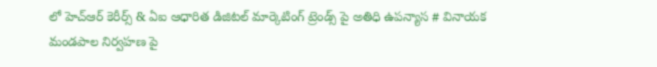లో హెచ్‌ఆర్ కెరీర్స్ & ఏఐ ఆధారిత డిజిటల్ మార్కెటింగ్ ట్రెండ్స్ పై అతిధి ఉపన్యాస # వినాయక మండపాల నిర్వహణ పై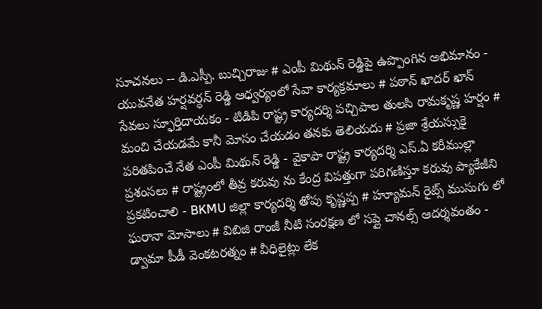సూచనలు -- డి.ఎస్పీ. బుచ్చిరాజు # ఎంపీ మిథున్ రెడ్డిపై ఉప్పొంగిన అభిమానం - యువనేత హర్షవర్ధన్ రెడ్డి ఆధ్వర్యంలో సేవా కార్యక్రమాలు # పఠాన్ ఖాదర్ ఖాన్ సేవలు స్ఫూర్తిదాయకం - టిడిపి రాష్ట్ర కార్యదర్శి పచ్చిపాల తులసి రామకృష్ణ హర్షం # మంచి చేయడమే కానీ మోసం చేయడం తనకు తెలియదు # ప్రజా శ్రేయస్సుకై పరితపించే నేత ఎంపీ మిథున్ రెడ్డి - వైకాపా రాష్ట్ర కార్యదర్శి ఎస్.ఏ కరీముల్లా ప్రశంసలు # రాష్ట్రంలో తీవ్ర కరువు ను కేంద్ర విపత్తుగా పరిగణిస్తూ కరువు ప్యాకేజీని ప్రకటించాలి - BKMU జిల్లా కార్యదర్శి తోపు కృష్ణప్ప # హ్యూమన్ రైట్స్ ముసుగు లో ఘరానా మోసాలు # విబిజి రాంజీ నీటి సంరక్షణ లో సప్లై చానల్స్ ఆదర్శవంతం - డ్వామా పీడీ వెంకటరత్నం # వీధిలైట్లు లేక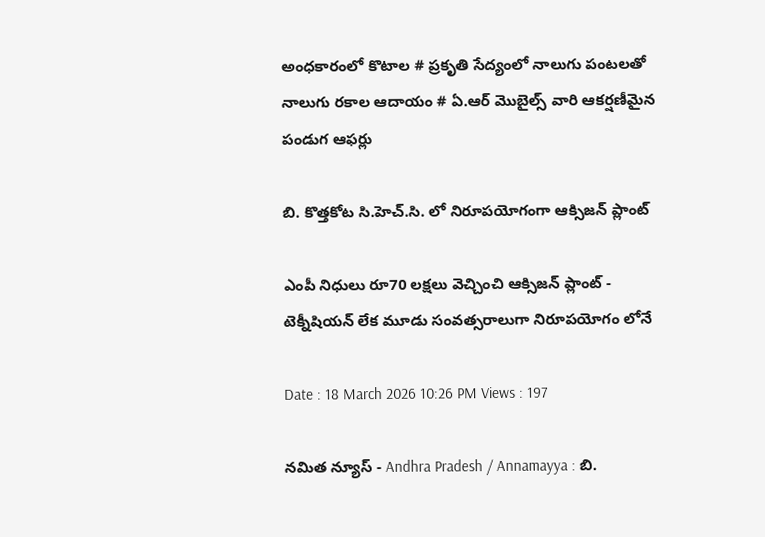అంధకారంలో కొటాల # ప్రకృతి సేద్యంలో నాలుగు పంటలతో నాలుగు రకాల ఆదాయం # ఏ.ఆర్ మొబైల్స్ వారి ఆకర్షణీమైన పండుగ ఆఫర్లు

బి. కొత్తకోట సి.హెచ్.సి. లో నిరూపయోగంగా ఆక్సిజన్ ప్లాంట్

ఎంపీ నిధులు రూ70 లక్షలు వెచ్చించి ఆక్సిజన్ ప్లాంట్ - టెక్నీషియన్ లేక మూడు సంవత్సరాలుగా నిరూపయోగం లోనే

Date : 18 March 2026 10:26 PM Views : 197

నమిత న్యూస్ - Andhra Pradesh / Annamayya : బి.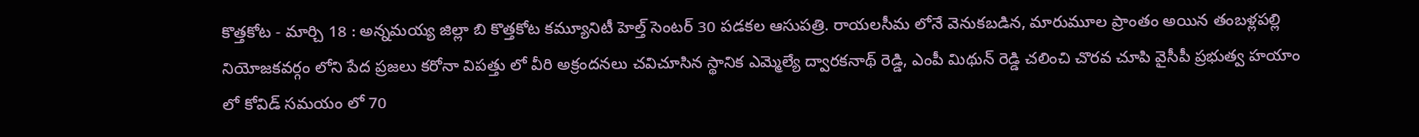కొత్తకోట - మార్చి 18 : అన్నమయ్య జిల్లా బి కొత్తకోట కమ్యూనిటీ హెల్త్ సెంటర్ 30 పడకల ఆసుపత్రి. రాయలసీమ లోనే వెనుకబడిన, మారుమూల ప్రాంతం అయిన తంబళ్లపల్లి నియోజకవర్గం లోని పేద ప్రజలు కరోనా విపత్తు లో వీరి అక్రందనలు చవిచూసిన స్థానిక ఎమ్మెల్యే ద్వారకనాథ్ రెడ్డి, ఎంపీ మిథున్ రెడ్డి చలించి చొరవ చూపి వైసీపీ ప్రభుత్వ హయాం లో కోవిడ్ సమయం లో 70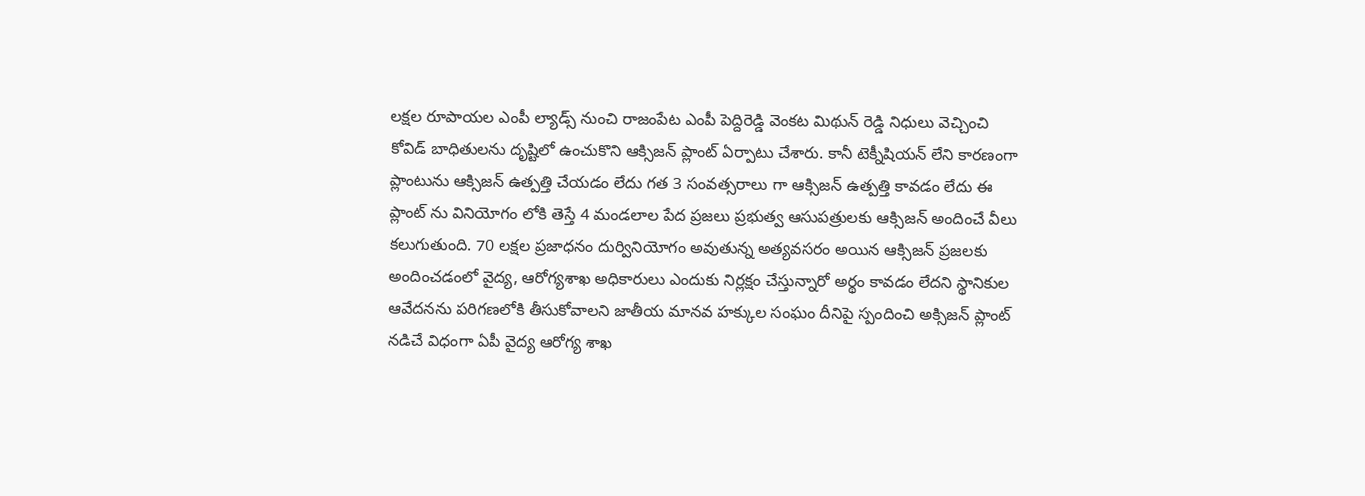లక్షల రూపాయల ఎంపీ ల్యాడ్స్ నుంచి రాజంపేట ఎంపీ పెద్దిరెడ్డి వెంకట మిథున్ రెడ్డి నిధులు వెచ్చించి కోవిడ్ బాధితులను దృష్టిలో ఉంచుకొని ఆక్సిజన్ ప్లాంట్ ఏర్పాటు చేశారు. కానీ టెక్నీషియన్ లేని కారణంగా ప్లాంటును ఆక్సిజన్ ఉత్పత్తి చేయడం లేదు గత 3 సంవత్సరాలు గా ఆక్సిజన్ ఉత్పత్తి కావడం లేదు ఈ ప్లాంట్ ను వినియోగం లోకి తెస్తే 4 మండలాల పేద ప్రజలు ప్రభుత్వ ఆసుపత్రులకు ఆక్సిజన్ అందించే వీలు కలుగుతుంది. 70 లక్షల ప్రజాధనం దుర్వినియోగం అవుతున్న అత్యవసరం అయిన ఆక్సిజన్ ప్రజలకు అందించడంలో వైద్య, ఆరోగ్యశాఖ అధికారులు ఎందుకు నిర్లక్షం చేస్తున్నారో అర్థం కావడం లేదని స్థానికుల ఆవేదనను పరిగణలోకి తీసుకోవాలని జాతీయ మానవ హక్కుల సంఘం దీనిపై స్పందించి అక్సిజన్ ప్లాంట్ నడిచే విధంగా ఏపీ వైద్య ఆరోగ్య శాఖ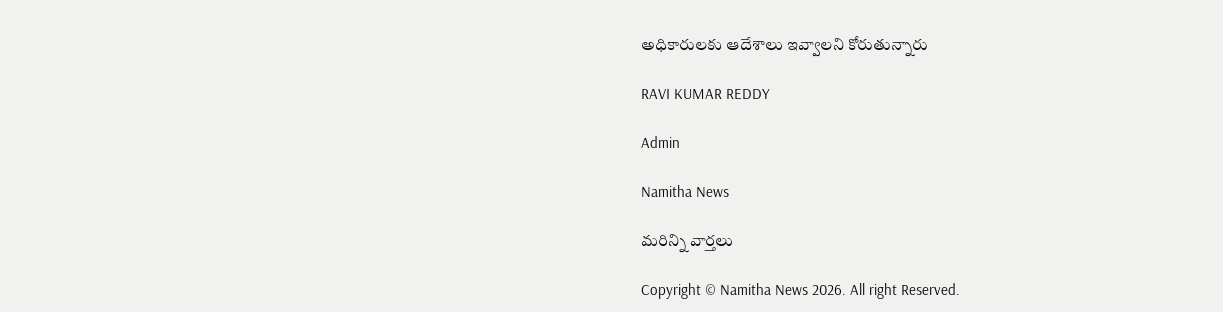అధికారులకు ఆదేశాలు ఇవ్వాలని కోరుతున్నారు

RAVI KUMAR REDDY

Admin

Namitha News

మరిన్ని వార్తలు

Copyright © Namitha News 2026. All right Reserved.